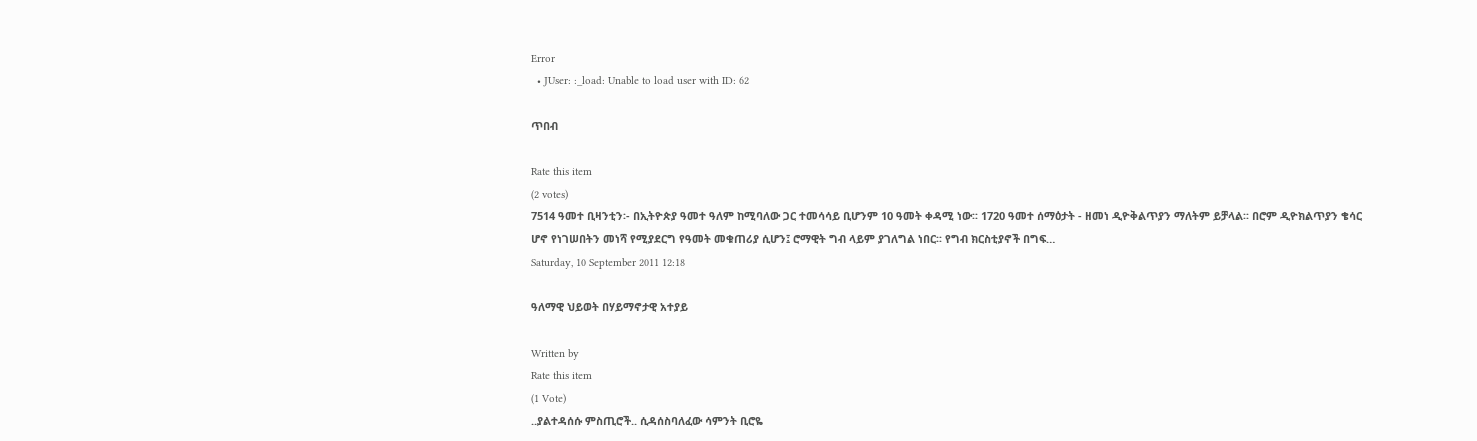Error
  • JUser: :_load: Unable to load user with ID: 62

ጥበብ

Rate this item
(2 votes)
7514 ዓመተ ቢዛንቲን፡- በኢትዮጵያ ዓመተ ዓለም ከሚባለው ጋር ተመሳሳይ ቢሆንም 10 ዓመት ቀዳሚ ነው፡፡ 1720 ዓመተ ሰማዕታት - ዘመነ ዲዮቅልጥያን ማለትም ይቻላል፡፡ በሮም ዲዮክልጥያን ቄሳር ሆኖ የነገሠበትን መነሻ የሚያደርግ የዓመት መቁጠሪያ ሲሆን፤ ሮማዊት ግብ ላይም ያገለግል ነበር፡፡ የግብ ክርስቲያኖች በግፍ…
Saturday, 10 September 2011 12:18

ዓለማዊ ህይወት በሃይማኖታዊ አተያይ

Written by
Rate this item
(1 Vote)
..ያልተዳሰሱ ምስጢሮች.. ሲዳሰስባለፈው ሳምንት ቢሮዬ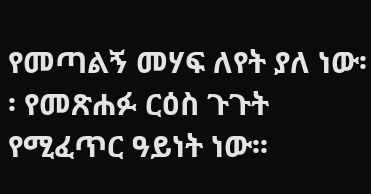የመጣልኝ መሃፍ ለየት ያለ ነው፡፡ የመጽሐፉ ርዕስ ጉጉት የሚፈጥር ዓይነት ነው፡፡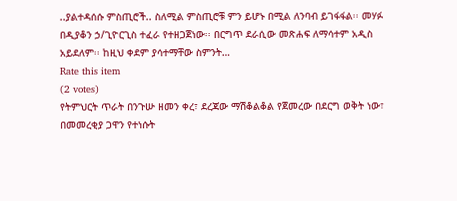..ያልተዳሰሱ ምስጢሮች.. ስለሚል ምስጢሮቹ ምን ይሆኑ በሚል ለንባብ ይገፋፋል፡፡ መሃፉ በዲያቆን ኃ/ጊዮርጊስ ተፈራ የተዘጋጀነው፡፡ በርግጥ ደራሲው መጽሐፍ ለማሳተም አዲስ አይደለም፡፡ ከዚህ ቀደም ያሳተማቸው ስምንት…
Rate this item
(2 votes)
የትምህርት ጥራት በንጉሡ ዘመን ቀረ፣ ደረጃው ማሽቆልቆል የጀመረው በደርግ ወቅት ነው፣ በመመረቂያ ጋዋን የተነሱት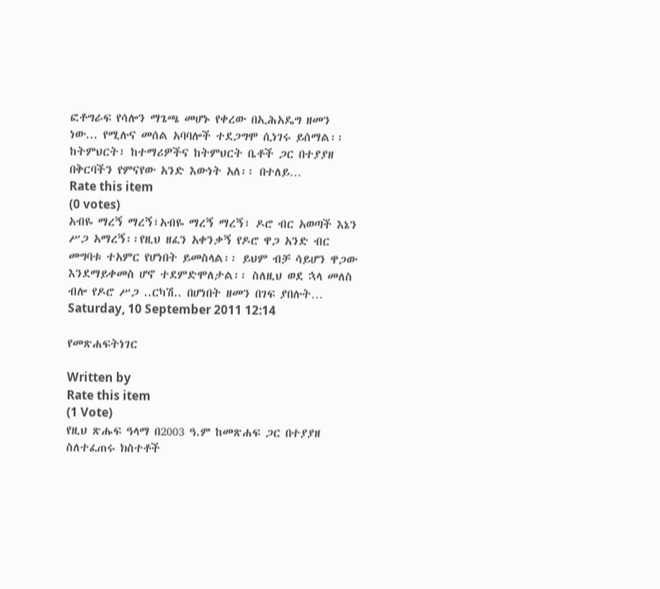ፎቶግራፍ የሳሎን ማጌጫ መሆኑ የቀረው በኢሕአዴግ ዘመን ነው... የሚሉና መሰል አባባሎች ተደጋግሞ ሲነገሩ ይሰማል፡፡ ከትምህርት፣ ከተማሪዎችና ከትምህርት ቤቶች ጋር በተያያዘ በቅርባችን የምናየው አንድ እውነት አለ፡፡ በተለይ…
Rate this item
(0 votes)
አብዬ ማረኝ ማረኝ፣አብዬ ማረኝ ማረኝ፣ ዶሮ ብር አወጣች እኔን ሥጋ አማረኝ፡፡የዚህ ዘፈን አቀንቃኝ የዶሮ ዋጋ አንድ ብር መግባቱ ተአምር የሆነበት ይመስላል፡፡ ይህም ብቻ ሳይሆን ዋጋው እንደማይቀመስ ሆኖ ተደምድሞለታል፡፡ ስለዚህ ወደ ኋላ መለስ ብሎ የዶሮ ሥጋ ..ርካሽ.. በሆነበት ዘመን በገፍ ያበሉት…
Saturday, 10 September 2011 12:14

የመጽሐፍትነገር

Written by
Rate this item
(1 Vote)
የዚህ ጽሑፍ ዓላማ በ2003 ዓ.ም ከመጽሐፍ ጋር በተያያዘ ስለተፈጠሩ ክስተቶች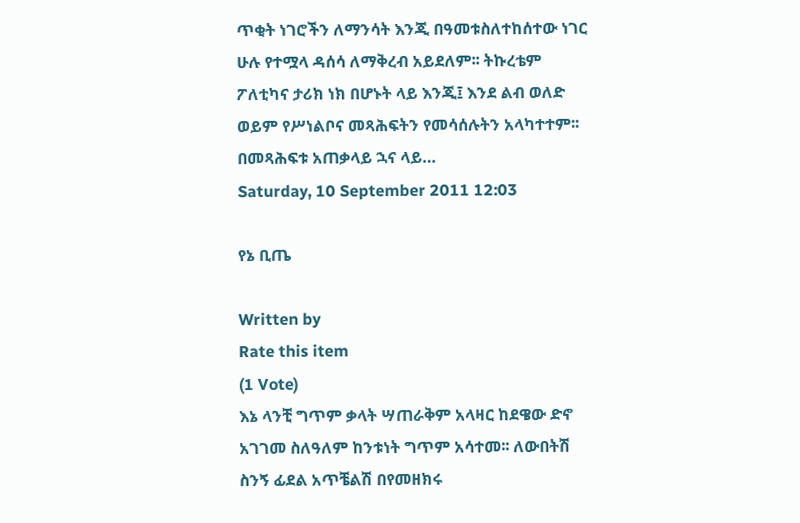ጥቂት ነገሮችን ለማንሳት እንጂ በዓመቱስለተከሰተው ነገር ሁሉ የተሟላ ዳሰሳ ለማቅረብ አይደለም፡፡ ትኩረቴም ፖለቲካና ታሪክ ነክ በሆኑት ላይ እንጂ፤ እንደ ልብ ወለድ ወይም የሥነልቦና መጻሕፍትን የመሳሰሉትን አላካተተም፡፡ በመጻሕፍቱ አጠቃላይ ኋና ላይ…
Saturday, 10 September 2011 12:03

የኔ ቢጤ

Written by
Rate this item
(1 Vote)
እኔ ላንቺ ግጥም ቃላት ሣጠራቅም አላዛር ከደዌው ድኖ አገገመ ስለዓለም ከንቱነት ግጥም አሳተመ፡፡ ለውበትሽ ስንኝ ፊደል አጥቼልሽ በየመዘክሩ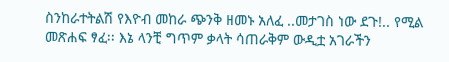ስንከራተትልሽ የእዮብ መከራ ጭንቅ ዘመኑ አለፈ ..መታገስ ነው ደጉ!.. የሚል መጽሐፍ ፃፈ፡፡ እኔ ላንቺ ግጥም ቃላት ሳጠራቅም ውዲቷ አገራችን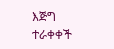እጅግ ተራቀቀች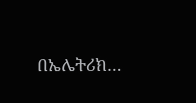በኤሌትሪክ…